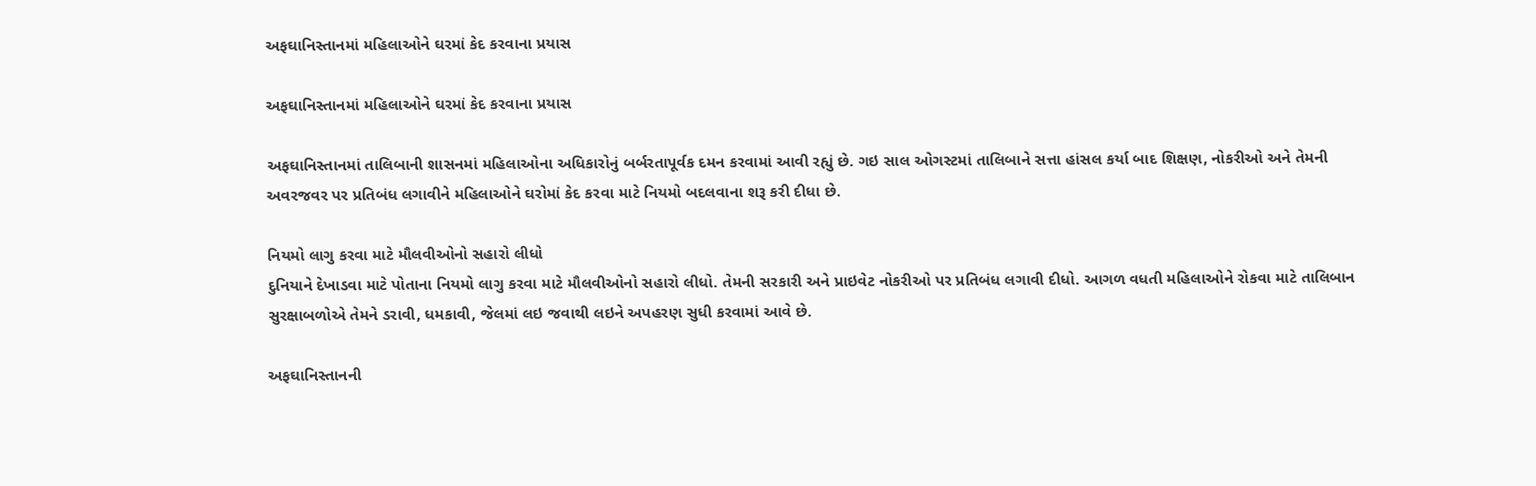અફઘાનિસ્તાનમાં મહિલાઓને ઘરમાં કેદ કરવાના પ્રયાસ

અફઘાનિસ્તાનમાં મહિલાઓને ઘરમાં કેદ કરવાના પ્રયાસ

અફઘાનિસ્તાનમાં તાલિબાની શાસનમાં મહિલાઓના અધિકારોનું બર્બરતાપૂર્વક દમન કરવામાં આવી રહ્યું છે. ગઇ સાલ ઓગસ્ટમાં તાલિબાને સત્તા હાંસલ કર્યા બાદ શિક્ષણ, નોકરીઓ અને તેમની અવરજવર પર પ્રતિબંધ લગાવીને મહિલાઓને ઘરોમાં કેદ કરવા માટે નિયમો બદલવાના શરૂ કરી દીધા છે.

નિયમો લાગુ કરવા માટે મૌલવીઓનો સહારો લીધો
દુનિયાને દેખાડવા માટે પોતાના નિયમો લાગુ કરવા માટે મૌલવીઓનો સહારો લીધો. તેમની સરકારી અને પ્રાઇવેટ નોકરીઓ પર પ્રતિબંધ લગાવી દીધો. આગળ વધતી મહિલાઓને રોકવા માટે તાલિબાન સુરક્ષાબળોએ તેમને ડરાવી, ધમકાવી, જેલમાં લઇ જવાથી લઇને અપહરણ સુધી કરવામાં આવે છે.

અફઘાનિસ્તાનની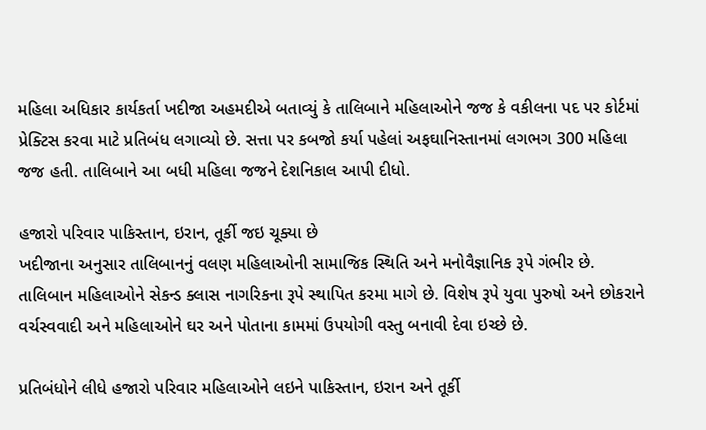મહિલા અધિકાર કાર્યકર્તા ખદીજા અહમદીએ બતાવ્યું કે તાલિબાને મહિલાઓને જજ કે વકીલના પદ પર કોર્ટમાં પ્રેક્ટિસ કરવા માટે પ્રતિબંધ લગાવ્યો છે. સત્તા પર કબજો કર્યા પહેલાં અફઘાનિસ્તાનમાં લગભગ 300 મહિલા જજ હતી. તાલિબાને આ બધી મહિલા જજને દેશનિકાલ આપી દીધો.

હજારો પરિવાર પાકિસ્તાન, ઇરાન, તૂર્કી જઇ ચૂક્યા છે
ખદીજાના અનુસાર તાલિબાનનું વલણ મહિલાઓની સામાજિક સ્થિતિ અને મનોવૈજ્ઞાનિક રૂપે ગંભીર છે. તાલિબાન મહિલાઓને સેકન્ડ ક્લાસ નાગરિકના રૂપે સ્થાપિત કરમા માગે છે. વિશેષ રૂપે યુવા પુરુષો અને છોકરાને વર્ચસ્વવાદી અને મહિલાઓને ઘર અને પોતાના કામમાં ઉપયોગી વસ્તુ બનાવી દેવા ઇચ્છે છે.

પ્રતિબંધોને લીધે હજારો પરિવાર મહિલાઓને લઇને પાકિસ્તાન, ઇરાન અને તૂર્કી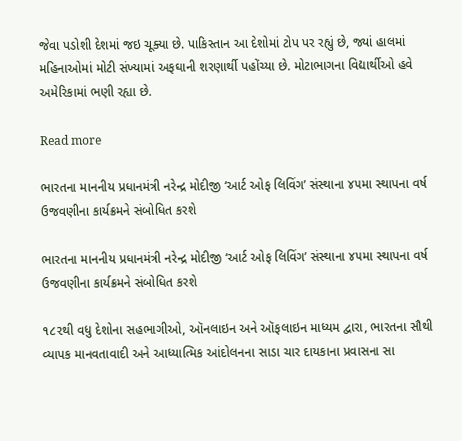જેવા પડોશી દેશમાં જઇ ચૂક્યા છે. પાકિસ્તાન આ દેશોમાં ટોપ પર રહ્યું છે, જ્યાં હાલમાં મહિનાઓમાં મોટી સંખ્યામાં અફઘાની શરણાર્થી પહોંચ્યા છે. મોટાભાગના વિદ્યાર્થીઓ હવે અમેરિકામાં ભણી રહ્યા છે.

Read more

ભારતના માનનીય પ્રધાનમંત્રી નરેન્દ્ર મોદીજી ‘આર્ટ ઓફ લિવિંગ’ સંસ્થાના ૪૫મા સ્થાપના વર્ષ ઉજવણીના કાર્યક્રમને સંબોધિત કરશે

ભારતના માનનીય પ્રધાનમંત્રી નરેન્દ્ર મોદીજી ‘આર્ટ ઓફ લિવિંગ’ સંસ્થાના ૪૫મા સ્થાપના વર્ષ ઉજવણીના કાર્યક્રમને સંબોધિત કરશે

૧૮૨થી વધુ દેશોના સહભાગીઓ, ઑનલાઇન અને ઑફલાઇન માધ્યમ દ્વારા, ભારતના સૌથી વ્યાપક માનવતાવાદી અને આધ્યાત્મિક આંદોલનના સાડા ચાર દાયકાના પ્રવાસના સા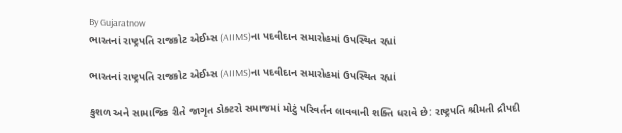By Gujaratnow
ભારતનાં રાષ્ટ્રપતિ રાજકોટ એઈમ્સ (AIIMS)ના પદવીદાન સમારોહમાં ઉપસ્થિત રહ્યાં

ભારતનાં રાષ્ટ્રપતિ રાજકોટ એઈમ્સ (AIIMS)ના પદવીદાન સમારોહમાં ઉપસ્થિત રહ્યાં

કુશળ અને સામાજિક રીતે જાગૃત ડોક્ટરો સમાજમાં મોટું પરિવર્તન લાવવાની શક્તિ ધરાવે છે: રાષ્ટ્રપતિ શ્રીમતી દ્રૌપદી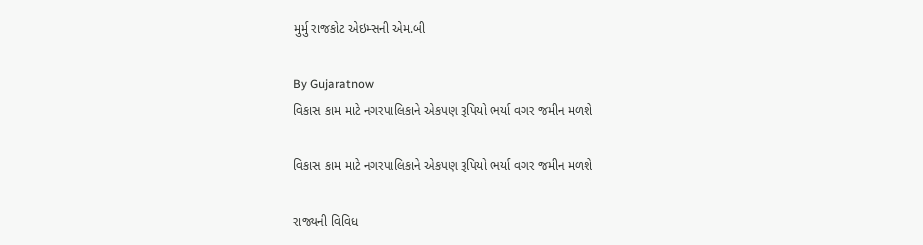મુર્મુ રાજકોટ એઇમ્સની એમ.બી

By Gujaratnow
વિકાસ કામ માટે નગરપાલિકાને એકપણ રૂપિયો ભર્યા વગર જમીન મળશે

વિકાસ કામ માટે નગરપાલિકાને એકપણ રૂપિયો ભર્યા વગર જમીન મળશે

રાજ્યની વિવિધ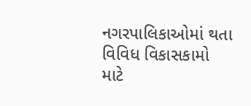નગરપાલિકાઓમાં થતા વિવિધ વિકાસકામો માટે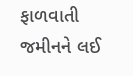ફાળવાતી જમીનને લઈ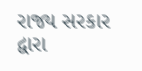રાજ્ય સરકાર દ્વારા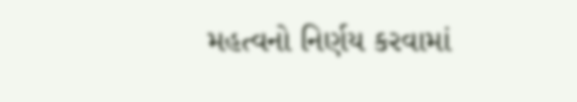મહત્વનો નિર્ણય કરવામાં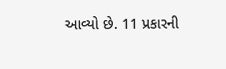આવ્યો છે. 11 પ્રકારની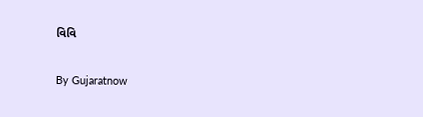વિવિ

By Gujaratnow